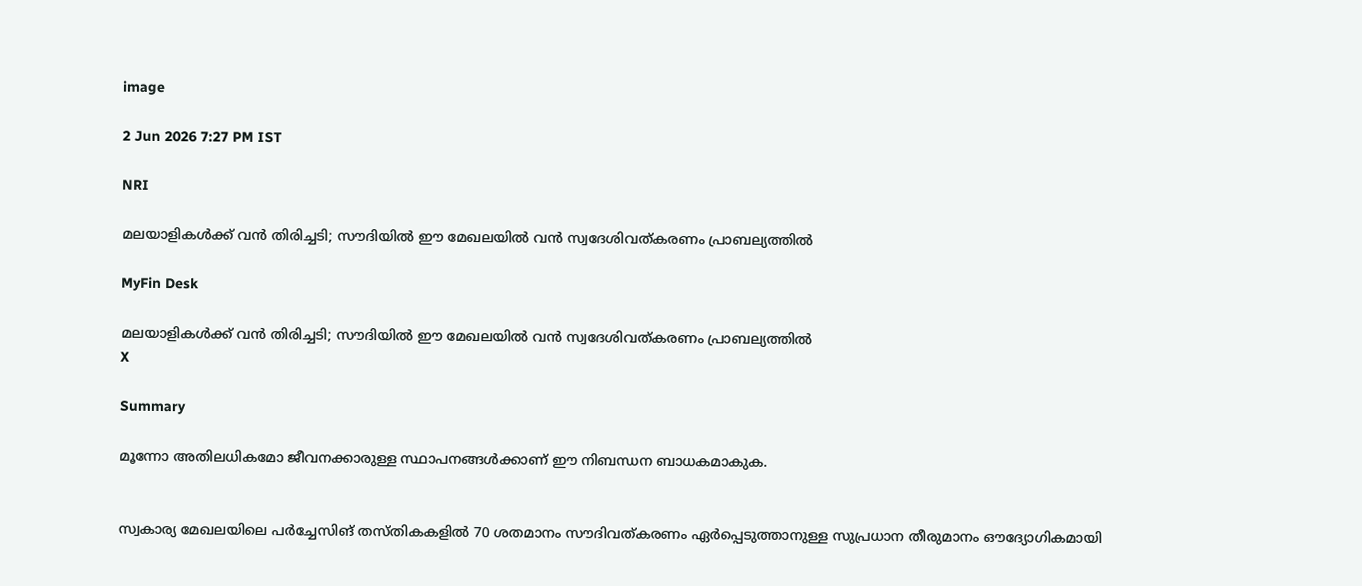image

2 Jun 2026 7:27 PM IST

NRI

മലയാളികള്‍ക്ക് വന്‍ തിരിച്ചടി; സൗദിയില്‍ ഈ മേഖലയില്‍ വൻ സ്വദേശിവത്കരണം പ്രാബല്യത്തില്‍

MyFin Desk

മലയാളികള്‍ക്ക് വന്‍ തിരിച്ചടി; സൗദിയില്‍ ഈ മേഖലയില്‍ വൻ സ്വദേശിവത്കരണം പ്രാബല്യത്തില്‍
X

Summary

മൂന്നോ അതിലധികമോ ജീവനക്കാരുള്ള സ്ഥാപനങ്ങള്‍ക്കാണ് ഈ നിബന്ധന ബാധകമാകുക.


സ്വകാര്യ മേഖലയിലെ പര്‍ച്ചേസിങ് തസ്തികകളില്‍ 70 ശതമാനം സൗദിവത്കരണം ഏര്‍പ്പെടുത്താനുള്ള സുപ്രധാന തീരുമാനം ഔദ്യോഗികമായി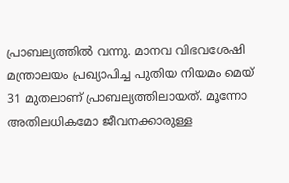പ്രാബല്യത്തില്‍ വന്നു. മാനവ വിഭവശേഷി മന്ത്രാലയം പ്രഖ്യാപിച്ച പുതിയ നിയമം മെയ് 31 മുതലാണ് പ്രാബല്യത്തിലായത്. മൂന്നോ അതിലധികമോ ജീവനക്കാരുള്ള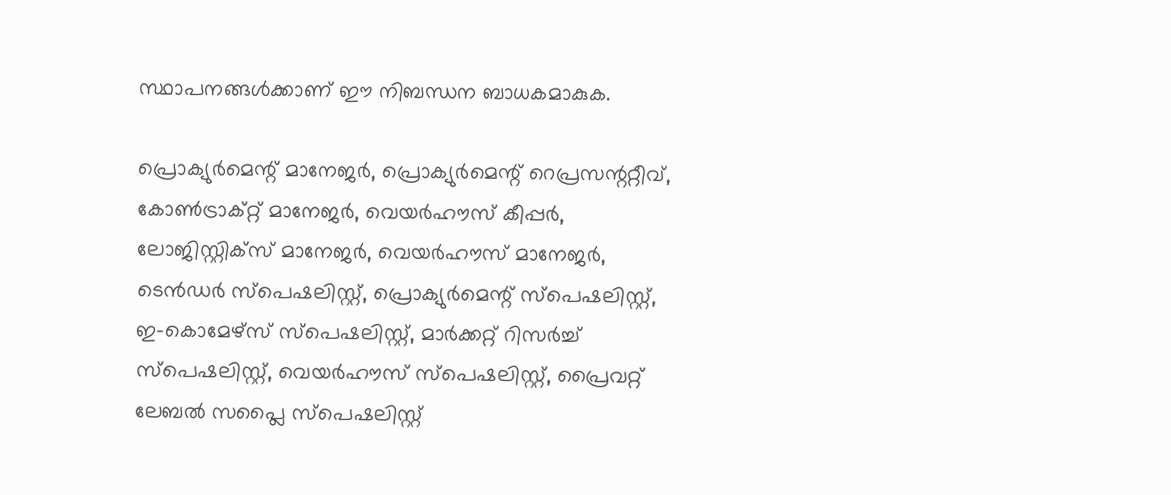സ്ഥാപനങ്ങള്‍ക്കാണ് ഈ നിബന്ധന ബാധകമാകുക.

പ്രൊക്യുര്‍മെന്റ് മാനേജര്‍, പ്രൊക്യുര്‍മെന്റ് റെപ്രസന്ററ്റീവ്, കോണ്‍ട്രാക്റ്റ് മാനേജര്‍, വെയര്‍ഹൗസ് കീപ്പര്‍, ലോജിസ്റ്റിക്‌സ് മാനേജര്‍, വെയര്‍ഹൗസ് മാനേജര്‍, ടെന്‍ഡര്‍ സ്‌പെഷലിസ്റ്റ്, പ്രൊക്യുര്‍മെന്റ് സ്‌പെഷലിസ്റ്റ്, ഇ-കൊമേഴ്സ് സ്‌പെഷലിസ്റ്റ്, മാര്‍ക്കറ്റ് റിസര്‍ച്ച് സ്‌പെഷലിസ്റ്റ്, വെയര്‍ഹൗസ് സ്‌പെഷലിസ്റ്റ്, പ്രൈവറ്റ് ലേബല്‍ സപ്ലൈ സ്‌പെഷലിസ്റ്റ്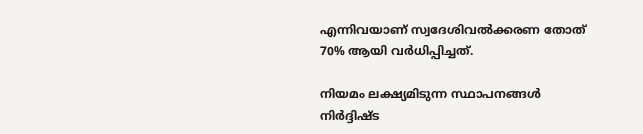എന്നിവയാണ് സ്വദേശിവല്‍ക്കരണ തോത് 70% ആയി വര്‍ധിപ്പിച്ചത്.

നിയമം ലക്ഷ്യമിടുന്ന സ്ഥാപനങ്ങള്‍ നിര്‍ദ്ദിഷ്ട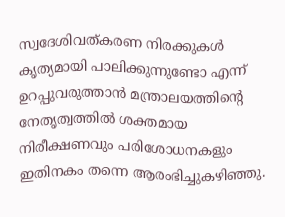സ്വദേശിവത്കരണ നിരക്കുകള്‍ കൃത്യമായി പാലിക്കുന്നുണ്ടോ എന്ന് ഉറപ്പുവരുത്താന്‍ മന്ത്രാലയത്തിന്റെ നേതൃത്വത്തില്‍ ശക്തമായ നിരീക്ഷണവും പരിശോധനകളും ഇതിനകം തന്നെ ആരംഭിച്ചുകഴിഞ്ഞു.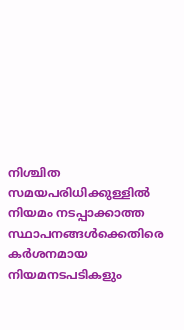നിശ്ചിത സമയപരിധിക്കുള്ളില്‍ നിയമം നടപ്പാക്കാത്ത സ്ഥാപനങ്ങള്‍ക്കെതിരെ കര്‍ശനമായ നിയമനടപടികളും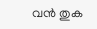വന്‍ തുക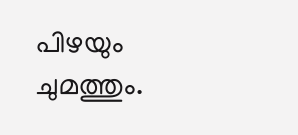പിഴയും ചുമത്തും.